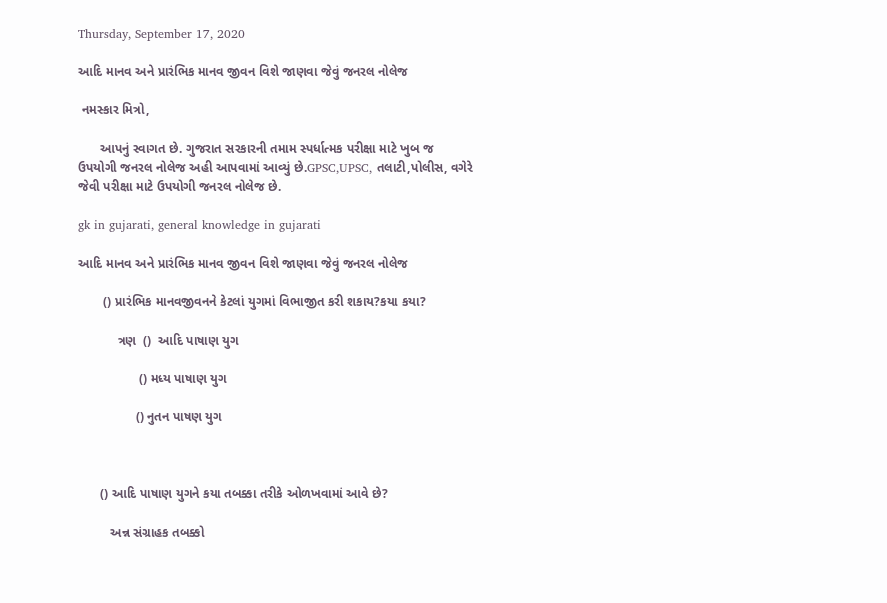Thursday, September 17, 2020

આદિ માનવ અને પ્રારંભિક માનવ જીવન વિશે જાણવા જેવું જનરલ નોલેજ

 નમસ્કાર મિત્રો,

      આપનું સ્વાગત છે. ગુજરાત સરકારની તમામ સ્પર્ધાત્મક પરીક્ષા માટે ખુબ જ ઉપયોગી જનરલ નોલેજ અહી આપવામાં આવ્યું છે.GPSC,UPSC, તલાટી,પોલીસ, વગેરે જેવી પરીક્ષા માટે ઉપયોગી જનરલ નોલેજ છે.

gk in gujarati, general knowledge in gujarati

આદિ માનવ અને પ્રારંભિક માનવ જીવન વિશે જાણવા જેવું જનરલ નોલેજ

       () પ્રારંભિક માનવજીવનને કેટલાં યુગમાં વિભાજીત કરી શકાય?કયા કયા?

           ત્રણ  ()  આદિ પાષાણ યુગ

                 () મધ્ય પાષાણ યુગ

                () નુતન પાષણ યુગ



      () આદિ પાષાણ યુગને કયા તબક્કા તરીકે ઓળખવામાં આવે છે?

         અન્ન સંગ્રાહક તબક્કો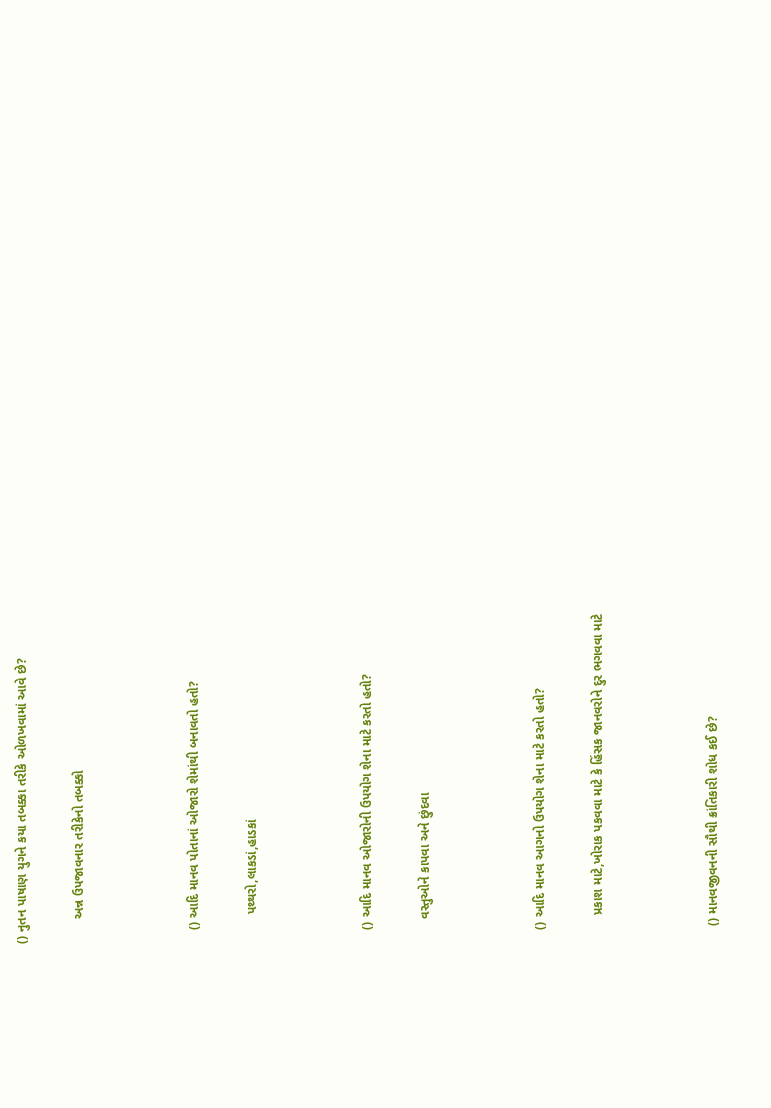() નુતન પાષાણ યુગને કયા તબક્કા તરીકે ઓળખવામાં આવે છે?

       અન્ન ઉપજાવનાર તરીકેનો તબક્કો



    () આદિ માનવ પોતાનાં ઓજારો શેમાંથી બનાવતો હતો?

        પથ્થરો,લાકડાં,હાડકાં



    () આદિ માનવ ઓજારોની ઉપયોગ શેના માટે કરતો હતો?

       વસ્તુઓને કાપવા અને છુંદવા



    () આદિ માનવ આગનો ઉપયોગ શેના માટે કરતો હતો?

        પ્રકાશ માટે,ખોરાક પકવવા માટે કે હિંસક જાનવરોને દુર ભગવવા માટે



     () માનવજીવનની સૌથી ક્રાંતિકારી શોધ કઈ છે?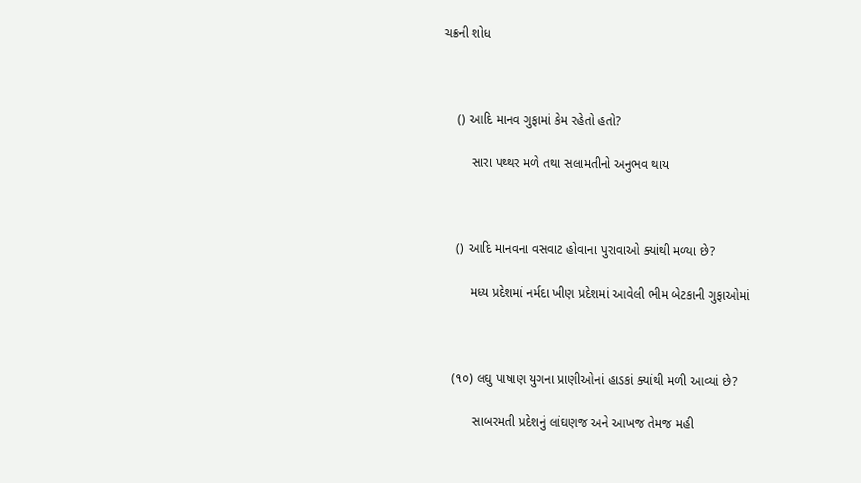ચક્રની શોધ



    () આદિ માનવ ગુફામાં કેમ રહેતો હતો?

        સારા પથ્થર મળે તથા સલામતીનો અનુભવ થાય



    () આદિ માનવના વસવાટ હોવાના પુરાવાઓ ક્યાંથી મળ્યા છે?

        મધ્ય પ્રદેશમાં નર્મદા ખીણ પ્રદેશમાં આવેલી ભીમ બેટકાની ગુફાઓમાં



   (૧૦) લઘુ પાષાણ યુગના પ્રાણીઓનાં હાડકાં ક્યાંથી મળી આવ્યાં છે?

         સાબરમતી પ્રદેશનું લાંઘણજ અને આખજ તેમજ મહી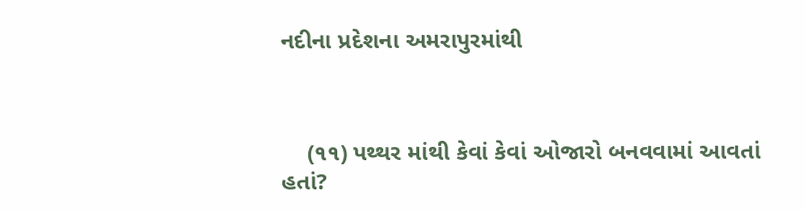નદીના પ્રદેશના અમરાપુરમાંથી



    (૧૧) પથ્થર માંથી કેવાં કેવાં ઓજારો બનવવામાં આવતાં હતાં?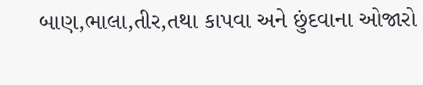બાણ,ભાલા,તીર,તથા કાપવા અને છુંદવાના ઓજારો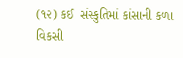(૧૨) કઈ  સંસ્કુતિમાં કાંસાની કળા વિકસી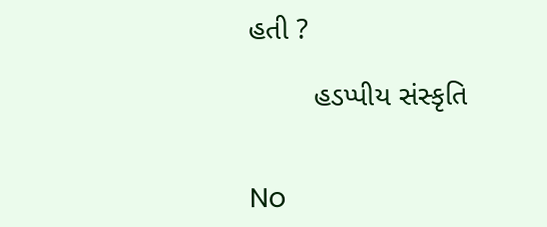હતી ?

        હડપ્પીય સંસ્કૃતિ


No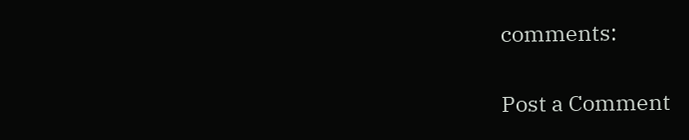comments:

Post a Comment